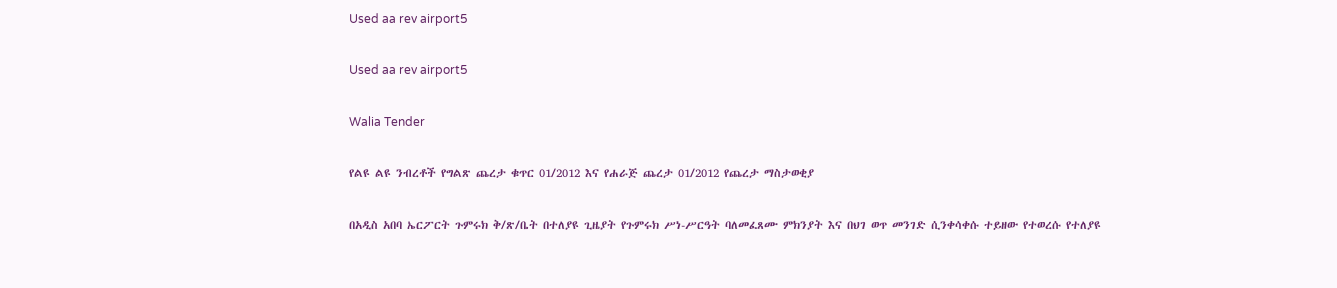Used aa rev airport5

Used aa rev airport5

Walia Tender

የልዩ ልዩ ንብረቶች የግልጽ ጨረታ ቁጥር 01/2012 እና የሐራጅ ጨረታ 01/2012 የጨረታ ማስታወቂያ

በአዲስ አበባ ኤርፖርት ጉምሩክ ቅ/ጽ/ቤት በተለያዩ ጊዜያት የጉምሩክ ሥነ-ሥርዓት ባለመፈጸሙ ምክንያት እና በህገ ወጥ መንገድ ሲንቀሳቀሱ ተይዘው የተወረሱ የተለያዩ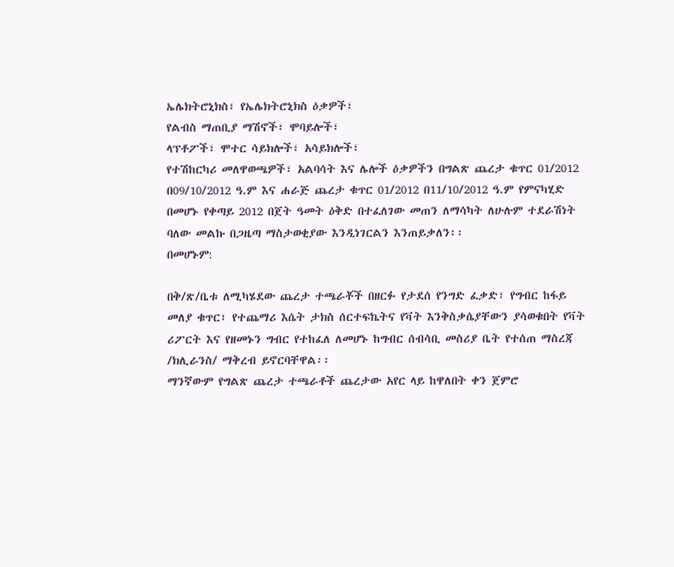ኤሌክትሮኒክስ፣ የኤሌክትሮኒክስ ዕቃዎች፣
የልብስ ማጠቢያ ማሽኖች፣ ሞባይሎች፣
ላፕቶፖች፣ ሞተር ሳይክሎች፣ አሳይክሎች፣
የተሽከርካሪ መለዋወጫዎች፣ አልባሳት እና ሌሎች ዕቃዎችን በግልጽ ጨረታ ቁጥር 01/2012 በ09/10/2012 ዓ.ም እና ሐራጅ ጨረታ ቁጥር 01/2012 በ11/10/2012 ዓ.ም የምናካሂድ በመሆኑ የቀጣይ 2012 በጀት ዓመት ዕቅድ በተፈለገው መጠን ለማሳካት ለሁሉም ተደራሽነት ባለው መልኩ በጋዜጣ ማስታወቂያው እንዲነገርልን እንጠይቃለን፡፡
በመሆኑም:

በቅ/ጽ/ቤቱ ለሚካሄደው ጨረታ ተጫራቾች በዘርፉ የታደሰ የንግድ ፈቃድ፣ የግብር ከፋይ መለያ ቁጥር፣ የተጨማሪ እሴት ታክስ ሰርተፍኬትና የቫት እንቅስቃሴያቸውን ያሳወቁበት የቫት ሪፖርት እና የዘመኑን ግብር የተከፈለ ለመሆኑ ከግብር ሰብሳቢ መስሪያ ቤት የተሰጠ ማስረጃ /ክሊራንስ/ ማቅረብ ይኖርባቸዋል፡፡
ማንኛውም የግልጽ ጨረታ ተጫራቶች ጨረታው አየር ላይ ከዋለበት ቀን ጀምሮ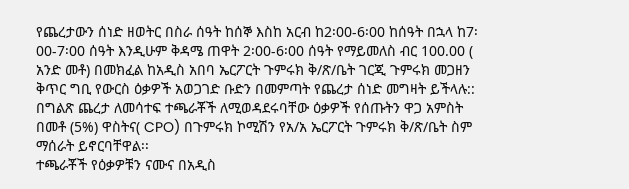የጨረታውን ሰነድ ዘወትር በስራ ሰዓት ከሰኞ እስከ አርብ ከ2፡00-6፡00 ከሰዓት በኋላ ከ7፡00-7፡00 ሰዓት እንዲሁም ቅዳሜ ጠዋት 2፡00-6፡00 ሰዓት የማይመለስ ብር 100.00 ( አንድ መቶ) በመክፈል ከአዲስ አበባ ኤርፖርት ጉምሩክ ቅ/ጽ/ቤት ገርጂ ጉምሩክ መጋዘን ቅጥር ግቢ የውርስ ዕቃዎች አወጋገድ ቡድን በመምጣት የጨረታ ሰነድ መግዛት ይችላሉ::
በግልጽ ጨረታ ለመሳተፍ ተጫራቾች ለሚወዳደሩባቸው ዕቃዎች የሰጡትን ዋጋ አምስት በመቶ (5%) ዋስትና( CPO) በጉምሩክ ኮሚሽን የአ/አ ኤርፖርት ጉምሩክ ቅ/ጽ/ቤት ስም ማሰራት ይኖርባቸዋል፡፡
ተጫራቾች የዕቃዎቹን ናሙና በአዲስ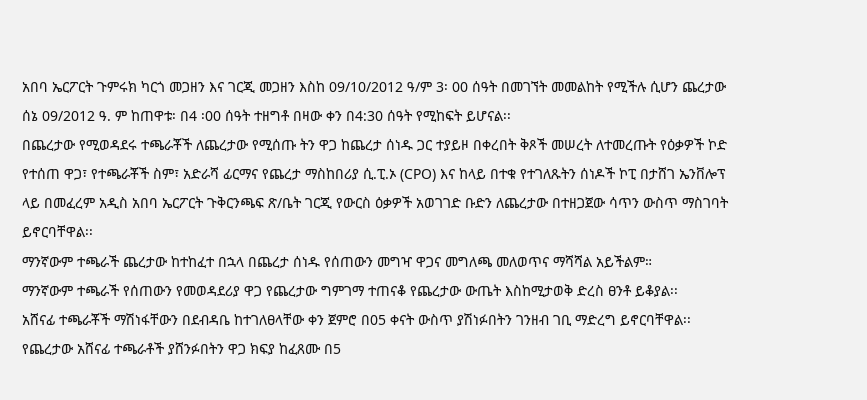አበባ ኤርፖርት ጉምሩክ ካርጎ መጋዘን እና ገርጂ መጋዘን እስከ 09/10/2012 ዓ/ም 3፡ 00 ሰዓት በመገኘት መመልከት የሚችሉ ሲሆን ጨረታው ሰኔ 09/2012 ዓ. ም ከጠዋቱ፡ በ4 ፡00 ሰዓት ተዘግቶ በዛው ቀን በ4:30 ሰዓት የሚከፍት ይሆናል፡፡
በጨረታው የሚወዳደሩ ተጫራቾች ለጨረታው የሚሰጡ ትን ዋጋ ከጨረታ ሰነዱ ጋር ተያይዞ በቀረበት ቅጾች መሠረት ለተመረጡት የዕቃዎች ኮድ የተሰጠ ዋጋ፣ የተጫራቾች ስም፣ አድራሻ ፊርማና የጨረታ ማስከበሪያ ሲ.ፒ.ኦ (CPO) እና ከላይ በተቁ የተገለጹትን ሰነዶች ኮፒ በታሸገ ኤንቨሎፕ ላይ በመፈረም አዲስ አበባ ኤርፖርት ጉቅርንጫፍ ጽ/ቤት ገርጂ የውርስ ዕቃዎች አወገገድ ቡድን ለጨረታው በተዘጋጀው ሳጥን ውስጥ ማስገባት ይኖርባቸዋል፡፡
ማንኛውም ተጫራች ጨረታው ከተከፈተ በኋላ በጨረታ ሰነዱ የሰጠውን መግዣ ዋጋና መግለጫ መለወጥና ማሻሻል አይችልም።
ማንኛውም ተጫራች የሰጠውን የመወዳደሪያ ዋጋ የጨረታው ግምገማ ተጠናቆ የጨረታው ውጤት እስከሚታወቅ ድረስ ፀንቶ ይቆያል፡፡
አሸናፊ ተጫራቾች ማሽነፋቸውን በደብዳቤ ከተገለፀላቸው ቀን ጀምሮ በ05 ቀናት ውስጥ ያሽነፉበትን ገንዘብ ገቢ ማድረግ ይኖርባቸዋል፡፡
የጨረታው አሸናፊ ተጫራቶች ያሸንፉበትን ዋጋ ክፍያ ከፈጸሙ በ5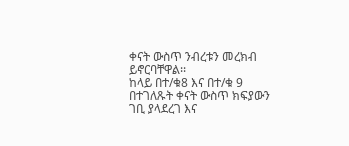ቀናት ውስጥ ንብረቱን መረክብ ይኖርባቸዋል፡፡
ከላይ በተ/ቁ8 እና በተ/ቁ 9 በተገለጹት ቀናት ውስጥ ክፍያውን ገቢ ያላደረገ እና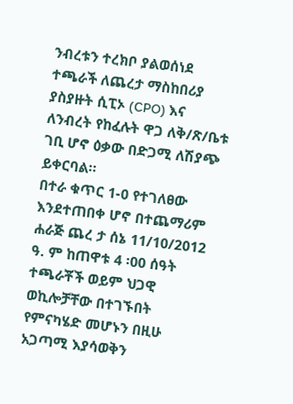ንብረቱን ተረክቦ ያልወሰነደ ተጫራች ለጨረታ ማስከበሪያ ያስያዙት ሲፒኦ (CPO) እና ለንብረት የከፈሉት ዋጋ ለቅ/ጽ/ቤቱ ገቢ ሆኖ ዕቃው በድጋሚ ለሽያጭ ይቀርባል፡፡
በተራ ቁጥር 1-0 የተገለፀው እንደተጠበቀ ሆኖ በተጨማሪም ሐራጅ ጨረ ታ ሰኔ 11/10/2012 ዓ. ም ከጠዋቱ 4 ፡00 ሰዓት ተጫራቾች ወይም ህጋዊ ወኪሎቻቸው በተገኙበት የምናካሄድ መሆኑን በዚሁ አጋጣሚ እያሳወቅን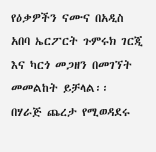የዕቃዎችን ናሙና በአዲስ አበባ ኤርፖርት ጉምሩክ ገርጂ እና ካርጎ መጋዘን በመገኘት መመልከት ይቻላል፡፡
በሃራጅ ጨረታ የሚወዳደሩ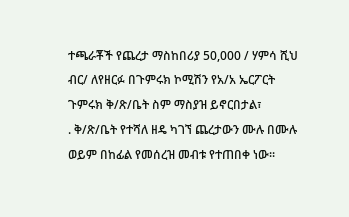ተጫራቾች የጨረታ ማስከበሪያ 50,000 / ሃምሳ ሺህ ብር/ ለየዘርፉ በጉምሩክ ኮሚሽን የአ/አ ኤርፖርት ጉምሩክ ቅ/ጽ/ቤት ስም ማስያዝ ይኖርበታል፣
. ቅ/ጽ/ቤት የተሻለ ዘዴ ካገኘ ጨረታውን ሙሉ በሙሉ ወይም በከፊል የመሰረዝ መብቱ የተጠበቀ ነው፡፡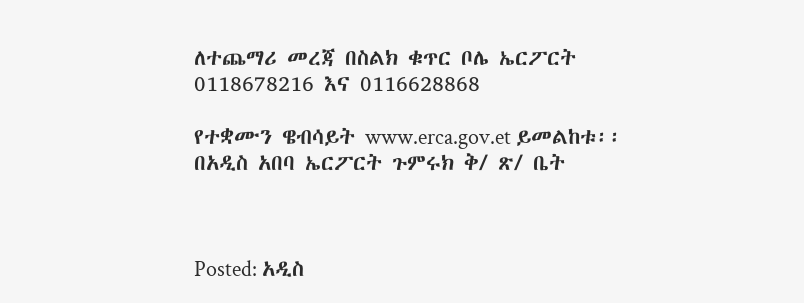ለተጨማሪ መረጃ በስልክ ቁጥር ቦሌ ኤርፖርት 0118678216 እና 0116628868

የተቋሙን ዌብሳይት www.erca.gov.et ይመልከቱ፡፡ በአዲስ አበባ ኤርፖርት ጉምሩክ ቅ/ ጽ/ ቤት



Posted: አዲስ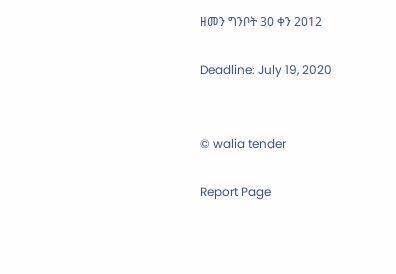ዘመን ግንቦት 30 ቀን 2012

Deadline: July 19, 2020


© walia tender

Report Page